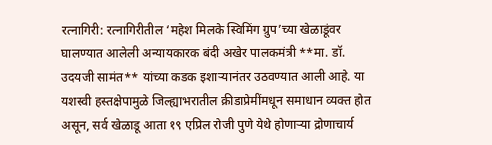रत्नागिरी: रत्नागिरीतील ‘महेश मिलके स्विमिंग ग्रुप’च्या खेळाडूंवर घालण्यात आलेली अन्यायकारक बंदी अखेर पालकमंत्री **मा. डॉ. उदयजी सामंत** यांच्या कडक इशाऱ्यानंतर उठवण्यात आली आहे. या यशस्वी हस्तक्षेपामुळे जिल्ह्याभरातील क्रीडाप्रेमींमधून समाधान व्यक्त होत असून, सर्व खेळाडू आता १९ एप्रिल रोजी पुणे येथे होणाऱ्या द्रोणाचार्य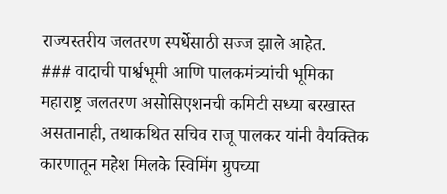राज्यस्तरीय जलतरण स्पर्धेसाठी सज्ज झाले आहेत.
### वादाची पार्श्वभूमी आणि पालकमंत्र्यांची भूमिका
महाराष्ट्र जलतरण असोसिएशनची कमिटी सध्या बरखास्त असतानाही, तथाकथित सचिव राजू पालकर यांनी वैयक्तिक कारणातून महेश मिलके स्विमिंग ग्रुपच्या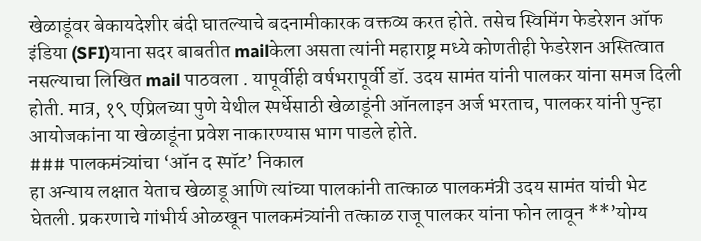खेळाडूंवर बेकायदेशीर बंदी घातल्याचे बदनामीकारक वक्तव्य करत होते. तसेच स्विमिंग फेडरेशन ऑफ इंडिया (SFI)याना सदर बाबतीत mailकेला असता त्यांनी महाराष्ट्र मध्ये कोणतीही फेडरेशन अस्तित्वात नसल्याचा लिखित mail पाठवला . यापूर्वीही वर्षभरापूर्वी डॉ. उदय सामंत यांनी पालकर यांना समज दिली होती. मात्र, १९ एप्रिलच्या पुणे येथील स्पर्धेसाठी खेळाडूंनी ऑनलाइन अर्ज भरताच, पालकर यांनी पुन्हा आयोजकांना या खेळाडूंना प्रवेश नाकारण्यास भाग पाडले होते.
### पालकमंत्र्यांचा ‘ऑन द स्पॉट’ निकाल
हा अन्याय लक्षात येताच खेळाडू आणि त्यांच्या पालकांनी तात्काळ पालकमंत्री उदय सामंत यांची भेट घेतली. प्रकरणाचे गांभीर्य ओळखून पालकमंत्र्यांनी तत्काळ राजू पालकर यांना फोन लावून **’योग्य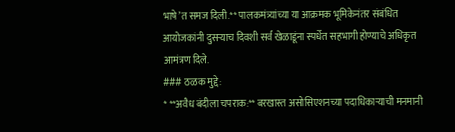भाषे’त समज दिली.** पालकमंत्र्यांच्या या आक्रमक भूमिकेनंतर संबंधित आयोजकांनी दुसऱ्याच दिवशी सर्व खेळाडूंना स्पर्धेत सहभागी होण्याचे अधिकृत आमंत्रण दिले.
### ठळक मुद्दे:
* **अवैध बंदीला चपराक:** बरखास्त असोसिएशनच्या पदाधिकाऱ्याची मनमानी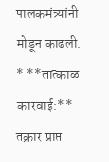पालकमंत्र्यांनी मोडून काढली.
* **तात्काळ कारवाई:** तक्रार प्राप्त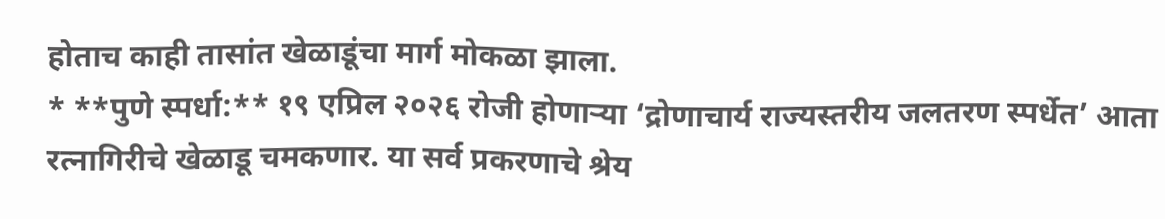होताच काही तासांत खेळाडूंचा मार्ग मोकळा झाला.
* **पुणे स्पर्धा:** १९ एप्रिल २०२६ रोजी होणाऱ्या ‘द्रोणाचार्य राज्यस्तरीय जलतरण स्पर्धेत’ आता रत्नागिरीचे खेळाडू चमकणार. या सर्व प्रकरणाचे श्रेय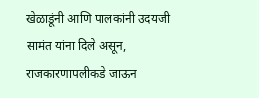खेळाडूंनी आणि पालकांनी उदयजी सामंत यांना दिले असून, राजकारणापलीकडे जाऊन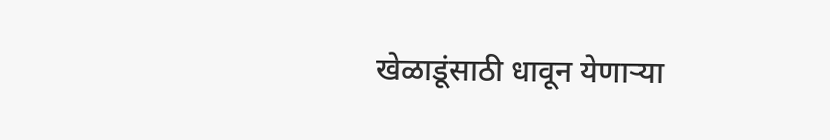खेळाडूंसाठी धावून येणाऱ्या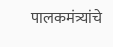पालकमंत्र्यांचे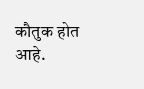कौतुक होत आहे.